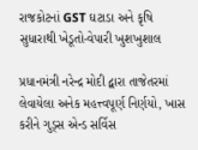રાજકોટનાં GST ઘટાડા અને કૃષિ સુધારાથી ખેડૂતો-વેપારી ખુશખુશાલ

પ્રધાનમંત્રી નરેન્દ્ર મોદી દ્વારા તાજેતરમાં લેવાયેલા અનેક મહત્ત્વપૂર્ણ નિર્ણયો, ખાસ કરીને ગુડ્સ એન્ડ સર્વિસ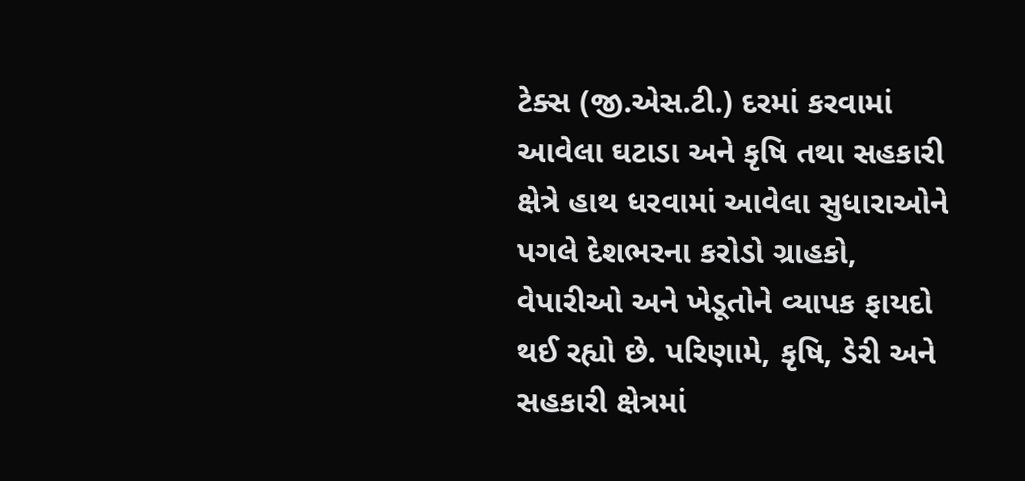ટેક્સ (જી.એસ.ટી.) દરમાં કરવામાં આવેલા ઘટાડા અને કૃષિ તથા સહકારી ક્ષેત્રે હાથ ધરવામાં આવેલા સુધારાઓને પગલે દેશભરના કરોડો ગ્રાહકો, વેપારીઓ અને ખેડૂતોને વ્યાપક ફાયદો થઈ રહ્યો છે. પરિણામે, કૃષિ, ડેરી અને સહકારી ક્ષેત્રમાં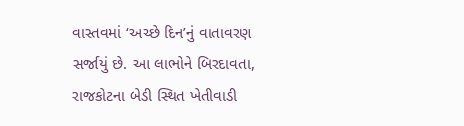વાસ્તવમાં ‘અચ્છે દિન’નું વાતાવરણ સર્જાયું છે. આ લાભોને બિરદાવતા, રાજકોટના બેડી સ્થિત ખેતીવાડી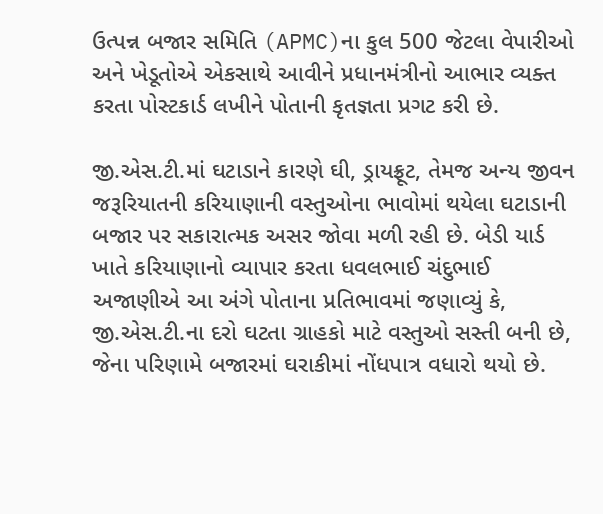ઉત્પન્ન બજાર સમિતિ (APMC)ના કુલ 500 જેટલા વેપારીઓ અને ખેડૂતોએ એકસાથે આવીને પ્રધાનમંત્રીનો આભાર વ્યક્ત કરતા પોસ્ટકાર્ડ લખીને પોતાની કૃતજ્ઞતા પ્રગટ કરી છે.

જી.એસ.ટી.માં ઘટાડાને કારણે ઘી, ડ્રાયફ્રૂટ, તેમજ અન્ય જીવન જરૂરિયાતની કરિયાણાની વસ્તુઓના ભાવોમાં થયેલા ઘટાડાની બજાર પર સકારાત્મક અસર જોવા મળી રહી છે. બેડી યાર્ડ ખાતે કરિયાણાનો વ્યાપાર કરતા ધવલભાઈ ચંદુભાઈ અજાણીએ આ અંગે પોતાના પ્રતિભાવમાં જણાવ્યું કે, જી.એસ.ટી.ના દરો ઘટતા ગ્રાહકો માટે વસ્તુઓ સસ્તી બની છે, જેના પરિણામે બજારમાં ઘરાકીમાં નોંધપાત્ર વધારો થયો છે.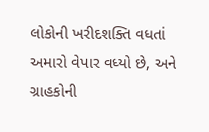લોકોની ખરીદશક્તિ વધતાં અમારો વેપાર વધ્યો છે, અને ગ્રાહકોની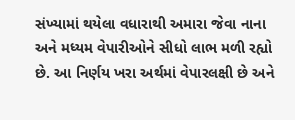સંખ્યામાં થયેલા વધારાથી અમારા જેવા નાના અને મધ્યમ વેપારીઓને સીધો લાભ મળી રહ્યો છે. આ નિર્ણય ખરા અર્થમાં વેપારલક્ષી છે અને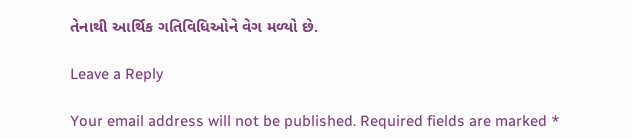તેનાથી આર્થિક ગતિવિધિઓને વેગ મળ્યો છે.

Leave a Reply

Your email address will not be published. Required fields are marked *